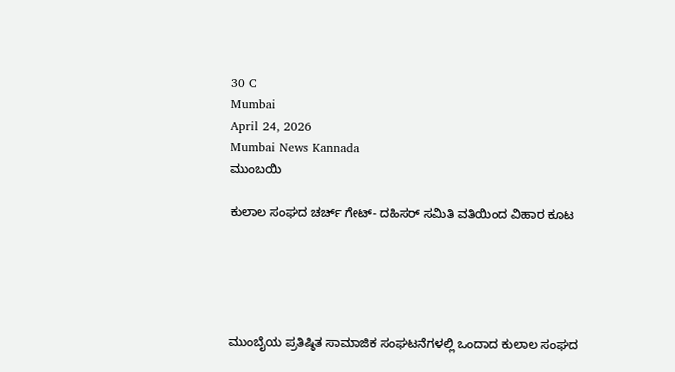30 C
Mumbai
April 24, 2026
Mumbai News Kannada
ಮುಂಬಯಿ

ಕುಲಾಲ ಸಂಘದ ಚರ್ಚ್ ಗೇಟ್- ದಹಿಸರ್ ಸಮಿತಿ ವತಿಯಿಂದ ವಿಹಾರ ಕೂಟ





ಮುಂಬೈಯ ಪ್ರತಿಷ್ಠಿತ ಸಾಮಾಜಿಕ ಸಂಘಟನೆಗಳಲ್ಲಿ ಒಂದಾದ ಕುಲಾಲ ಸಂಘದ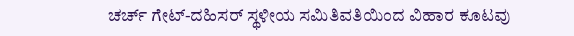ಚರ್ಚ್ ಗೇಟ್-ದಹಿಸರ್ ಸ್ಥಳೀಯ ಸಮಿತಿವತಿಯಿಂದ ವಿಹಾರ ಕೂಟವು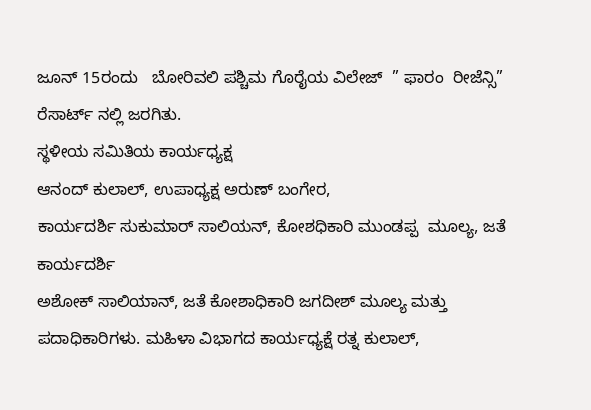ಜೂನ್ 15ರಂದು   ಬೋರಿವಲಿ ಪಶ್ಚಿಮ ಗೊರೈಯ ವಿಲೇಜ್  ” ಫಾರಂ  ರೀಜೆನ್ಸಿ” ರೆಸಾರ್ಟ್ ನಲ್ಲಿ ಜರಗಿತು.
ಸ್ಥಳೀಯ ಸಮಿತಿಯ ಕಾರ್ಯಧ್ಯಕ್ಷ
ಆನಂದ್ ಕುಲಾಲ್, ಉಪಾಧ್ಯಕ್ಷ ಅರುಣ್ ಬಂಗೇರ,
ಕಾರ್ಯದರ್ಶಿ ಸುಕುಮಾರ್ ಸಾಲಿಯನ್, ಕೋಶಧಿಕಾರಿ ಮುಂಡಪ್ಪ  ಮೂಲ್ಯ, ಜತೆ ಕಾರ್ಯದರ್ಶಿ
ಅಶೋಕ್ ಸಾಲಿಯಾನ್, ಜತೆ ಕೋಶಾಧಿಕಾರಿ ಜಗದೀಶ್ ಮೂಲ್ಯ ಮತ್ತು ಪದಾಧಿಕಾರಿಗಳು. ಮಹಿಳಾ ವಿಭಾಗದ ಕಾರ್ಯಧ್ಯಕ್ಷೆ ರತ್ನ ಕುಲಾಲ್,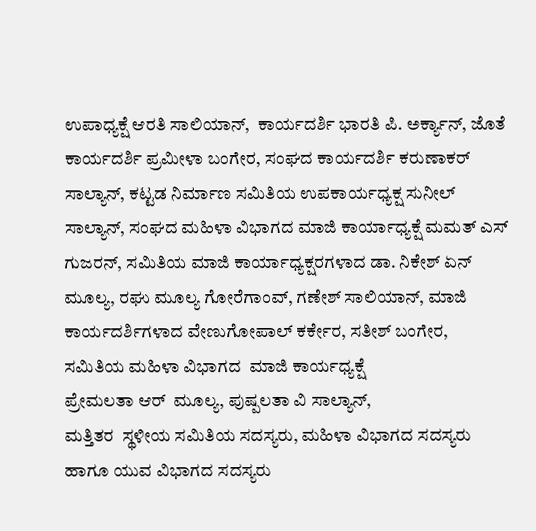ಉಪಾಧ್ಯಕ್ಷೆ ಆರತಿ ಸಾಲಿಯಾನ್,  ಕಾರ್ಯದರ್ಶಿ ಭಾರತಿ ಪಿ. ಅರ್ಕ್ಯಾನ್, ಜೊತೆ ಕಾರ್ಯದರ್ಶಿ ಪ್ರಮೀಳಾ ಬಂಗೇರ, ಸಂಘದ ಕಾರ್ಯದರ್ಶಿ ಕರುಣಾಕರ್ ಸಾಲ್ಯಾನ್, ಕಟ್ಟಡ ನಿರ್ಮಾಣ ಸಮಿತಿಯ ಉಪಕಾರ್ಯಧ್ಯಕ್ಷ ಸುನೀಲ್ ಸಾಲ್ಯಾನ್, ಸಂಘದ ಮಹಿಳಾ ವಿಭಾಗದ ಮಾಜಿ ಕಾರ್ಯಾಧ್ಯಕ್ಷೆ ಮಮತ್ ಎಸ್ ಗುಜರನ್, ಸಮಿತಿಯ ಮಾಜಿ ಕಾರ್ಯಾಧ್ಯಕ್ಷರಗಳಾದ ಡಾ. ನಿಕೇಶ್ ಏನ್ ಮೂಲ್ಯ, ರಘು ಮೂಲ್ಯ ಗೋರೆಗಾಂವ್, ಗಣೇಶ್ ಸಾಲಿಯಾನ್, ಮಾಜಿ ಕಾರ್ಯದರ್ಶಿಗಳಾದ ವೇಣುಗೋಪಾಲ್ ಕರ್ಕೇರ, ಸತೀಶ್ ಬಂಗೇರ, ಸಮಿತಿಯ ಮಹಿಳಾ ವಿಭಾಗದ  ಮಾಜಿ ಕಾರ್ಯಧ್ಯಕ್ಷೆ
ಪ್ರೇಮಲತಾ ಆರ್  ಮೂಲ್ಯ, ಪುಷ್ಪಲತಾ ವಿ ಸಾಲ್ಯಾನ್,
ಮತ್ತಿತರ  ಸ್ಥಳೀಯ ಸಮಿತಿಯ ಸದಸ್ಯರು, ಮಹಿಳಾ ವಿಭಾಗದ ಸದಸ್ಯರು ಹಾಗೂ ಯುವ ವಿಭಾಗದ ಸದಸ್ಯರು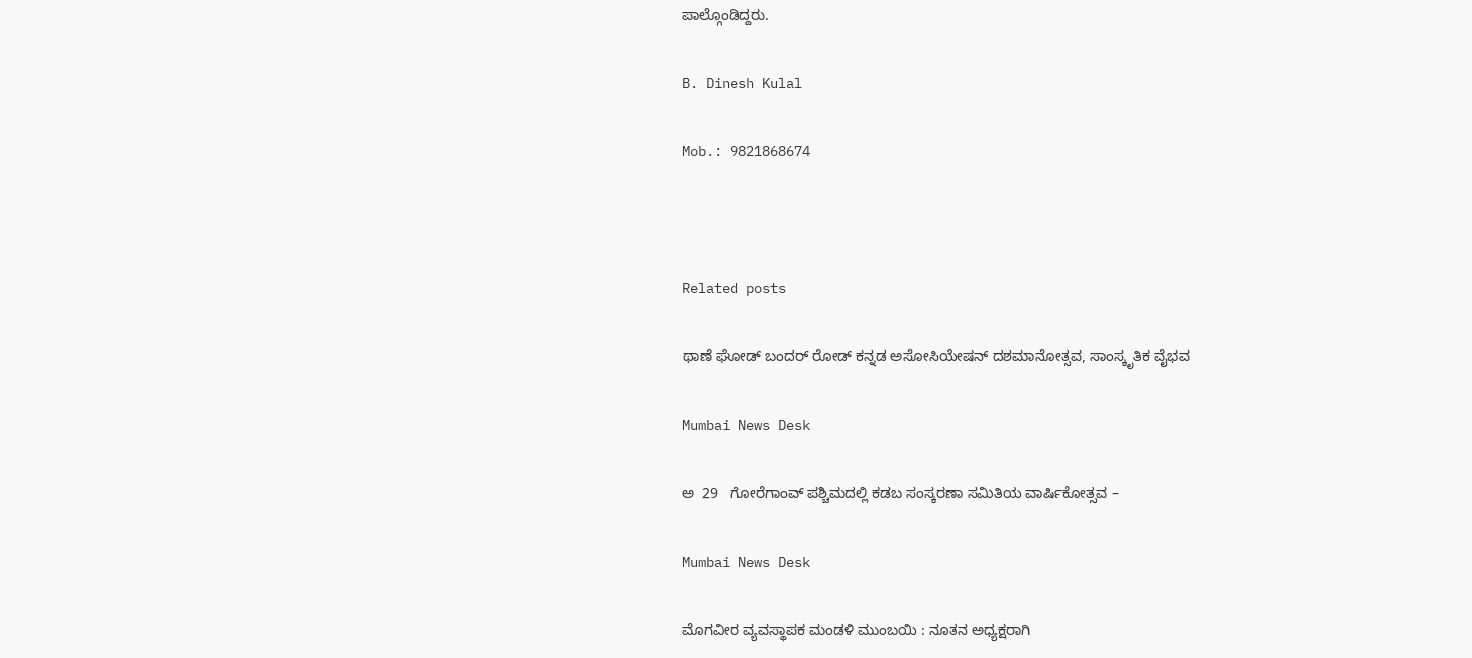ಪಾಲ್ಗೊಂಡಿದ್ದರು.

B. Dinesh Kulal

Mob.: 9821868674



Related posts

ಥಾಣೆ ಘೋಡ್ ಬಂದರ್ ರೋಡ್ ಕನ್ನಡ ಅಸೋಸಿಯೇಷನ್ ದಶಮಾನೋತ್ಸವ, ಸಾಂಸ್ಕೃತಿಕ ವೈಭವ

Mumbai News Desk

ಅ  29   ಗೋರೆಗಾಂವ್ ಪಶ್ಚಿಮದಲ್ಲಿ ಕಡಬ ಸಂಸ್ಕರಣಾ ಸಮಿತಿಯ ವಾರ್ಷಿಕೋತ್ಸವ –

Mumbai News Desk

ಮೊಗವೀರ ವ್ಯವಸ್ಥಾಪಕ ಮಂಡಳಿ ಮುಂಬಯಿ : ನೂತನ ಅಧ್ಯಕ್ಷರಾಗಿ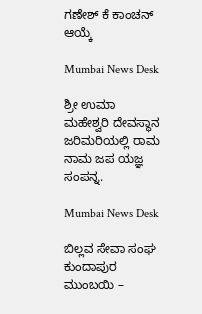ಗಣೇಶ್ ಕೆ ಕಾಂಚನ್ ಆಯ್ಕೆ

Mumbai News Desk

ಶ್ರೀ ಉಮಾ ಮಹೇಶ್ವರಿ ದೇವಸ್ಥಾನ ಜರಿಮರಿಯಲ್ಲಿ ರಾಮ ನಾಮ ಜಪ ಯಜ್ಞ ಸಂಪನ್ನ.

Mumbai News Desk

ಬಿಲ್ಲವ ಸೇವಾ ಸಂಘ ಕುಂದಾಪುರ ಮುಂಬಯಿ –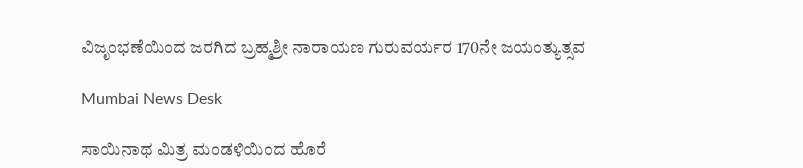ವಿಜೃಂಭಣೆಯಿಂದ ಜರಗಿದ ಬ್ರಹ್ಮಶ್ರೀ ನಾರಾಯಣ ಗುರುವರ್ಯರ 170ನೇ ಜಯಂತ್ಯುತ್ಸವ

Mumbai News Desk

ಸಾಯಿನಾಥ ಮಿತ್ರ ಮಂಡಳಿಯಿಂದ ಹೊರೆ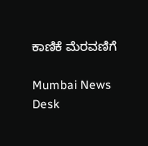ಕಾಣಿಕೆ ಮೆರವಣಿಗೆ

Mumbai News Desk